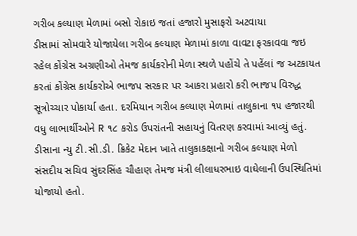ગરીબ કલ્યાણ મેળામાં બસો રોકાઇ જતાં હજારો મુસાફરો અટવાયા
ડીસામાં સોમવારે યોજાયેલા ગરીબ કલ્યાણ મેળામાં કાળા વાવટા ફરકાવવા જઇ રહેલ કોંગ્રેસ અગ્રણીઓ તેમજ કાર્યકરોની મેળા સ્થળે પહોંચે તે પહેંલાં જ અટકાયત કરતાં કોંગ્રેસ કાર્યકરોએ ભાજપ સરકાર પર આકરા પ્રહારો કરી ભાજપ વિરુદ્ધ સૂત્રોચ્ચાર પોકાર્યા હતા. દરમિયાન ગરીબ કલ્યાણ મેળામાં તાલુકાના ૧૫ હજારથી વધુ લાભાર્થીઓને R ૧૮ કરોડ ઉપરાંતની સહાયનું વિતરણ કરવામાં આવ્યું હતું.
ડીસાના ન્યુ ટી.સી.ડી. ક્રિકેટ મેદાન ખાતે તાલુકાકક્ષાનો ગરીબ કલ્યાણ મેળો સંસદીય સચિવ સુંદરસિંહ ચૌહાણ તેમજ મંત્રી લીલાધરભાઇ વાઘેલાની ઉપસ્થિતિમાં યોજાયો હતો.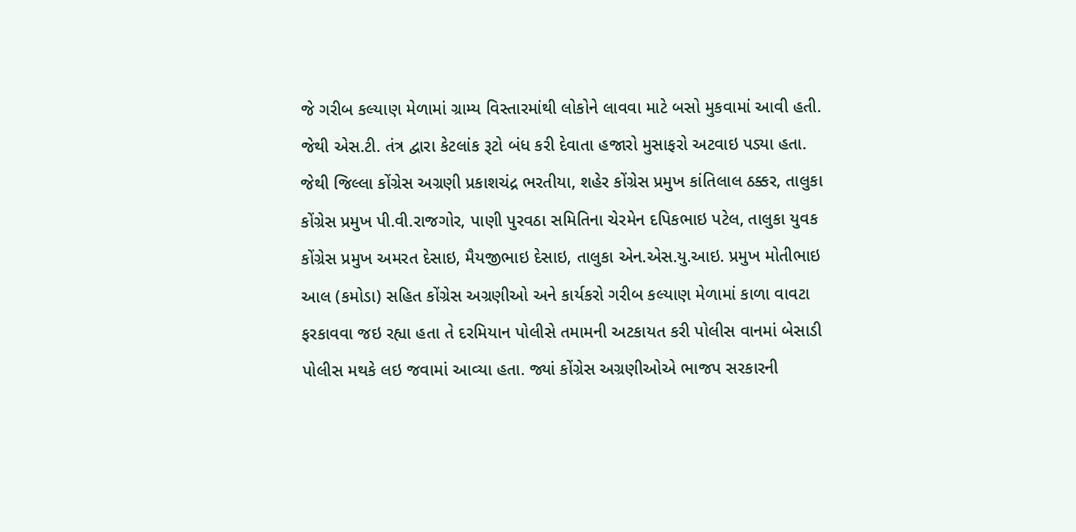જે ગરીબ કલ્યાણ મેળામાં ગ્રામ્ય વિસ્તારમાંથી લોકોને લાવવા માટે બસો મુકવામાં આવી હતી. જેથી એસ.ટી. તંત્ર દ્વારા કેટલાંક રૂટો બંધ કરી દેવાતા હજારો મુસાફરો અટવાઇ પડ્યા હતા.
જેથી જિલ્લા કોંગ્રેસ અગ્રણી પ્રકાશચંદ્ર ભરતીયા, શહેર કોંગ્રેસ પ્રમુખ કાંતિલાલ ઠક્કર, તાલુકા કોંગ્રેસ પ્રમુખ પી.વી.રાજગોર, પાણી પુરવઠા સમિતિના ચેરમેન દપિકભાઇ પટેલ, તાલુકા યુવક કોંગ્રેસ પ્રમુખ અમરત દેસાઇ, મૈયજીભાઇ દેસાઇ, તાલુકા એન.એસ.યુ.આઇ. પ્રમુખ મોતીભાઇ આલ (કમોડા) સહિત કોંગ્રેસ અગ્રણીઓ અને કાર્યકરો ગરીબ કલ્યાણ મેળામાં કાળા વાવટા ફરકાવવા જઇ રહ્યા હતા તે દરમિયાન પોલીસે તમામની અટકાયત કરી પોલીસ વાનમાં બેસાડી પોલીસ મથકે લઇ જવામાં આવ્યા હતા. જ્યાં કોંગ્રેસ અગ્રણીઓએ ભાજપ સરકારની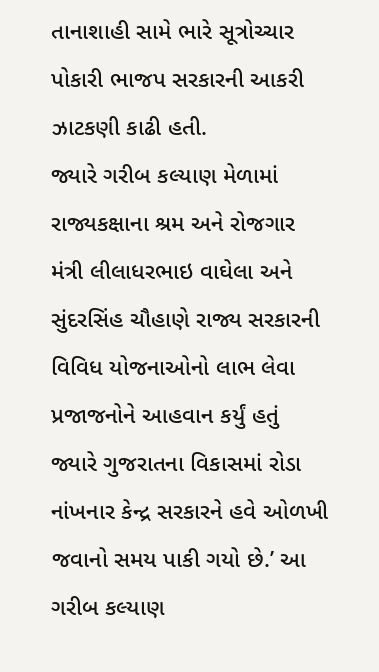તાનાશાહી સામે ભારે સૂત્રોચ્ચાર પોકારી ભાજપ સરકારની આકરી ઝાટકણી કાઢી હતી.
જ્યારે ગરીબ કલ્યાણ મેળામાં રાજ્યકક્ષાના શ્રમ અને રોજગાર મંત્રી લીલાધરભાઇ વાઘેલા અને સુંદરસિંહ ચૌહાણે રાજ્ય સરકારની વિવિધ યોજનાઓનો લાભ લેવા પ્રજાજનોને આહવાન કર્યું હતું જ્યારે ગુજરાતના વિકાસમાં રોડા નાંખનાર કેન્દ્ર સરકારને હવે ઓળખી જવાનો સમય પાકી ગયો છે.’ આ ગરીબ કલ્યાણ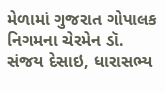મેળામાં ગુજરાત ગોપાલક નિગમના ચેરમેન ડૉ. સંજય દેસાઇ, ધારાસભ્ય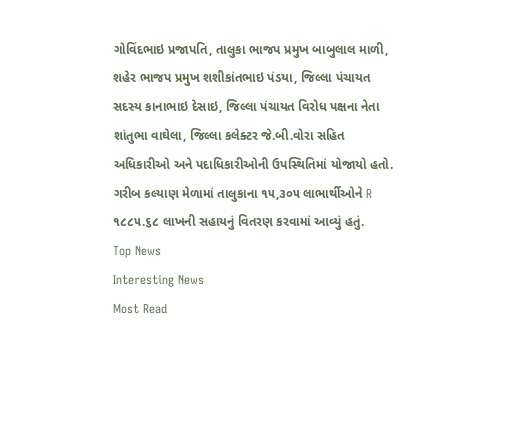ગોવિંદભાઇ પ્રજાપતિ, તાલુકા ભાજપ પ્રમુખ બાબુલાલ માળી, શહેર ભાજપ પ્રમુખ શશીકાંતભાઇ પંડયા, જિલ્લા પંચાયત સદસ્ય કાનાભાઇ દેસાઇ, જિલ્લા પંચાયત વિરોધ પક્ષના નેતા શાંતુભા વાઘેલા, જિલ્લા કલેક્ટર જે.બી.વોરા સહિત અધિકારીઓ અને પદાધિકારીઓની ઉપસ્થિતિમાં યોજાયો હતો. ગરીબ કલ્યાણ મેળામાં તાલુકાના ૧૫,૩૦૫ લાભાર્થીઓને R ૧૮૮૫.૬૮ લાખની સહાયનું વિતરણ કરવામાં આવ્યું હતું.
Top News
Interesting News
Most Read